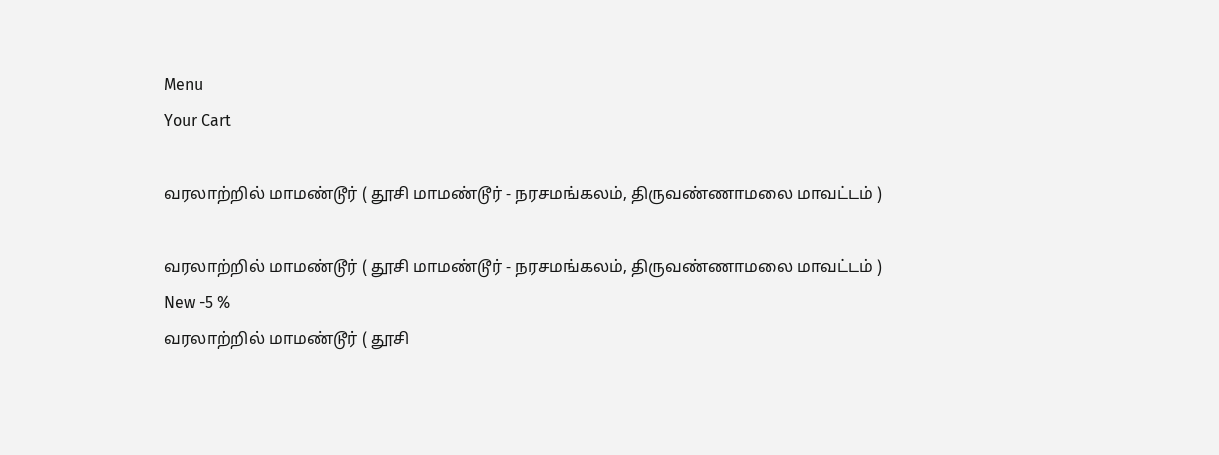Menu
Your Cart

வரலாற்றில் மாமண்டூர் ( தூசி மாமண்டூர் - நரசமங்கலம், திருவண்ணாமலை மாவட்டம் )

வரலாற்றில் மாமண்டூர் ( தூசி மாமண்டூர் - நரசமங்கலம், திருவண்ணாமலை மாவட்டம் )
New -5 %
வரலாற்றில் மாமண்டூர் ( தூசி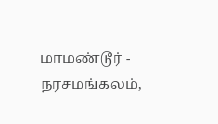மாமண்டூர் - நரசமங்கலம்,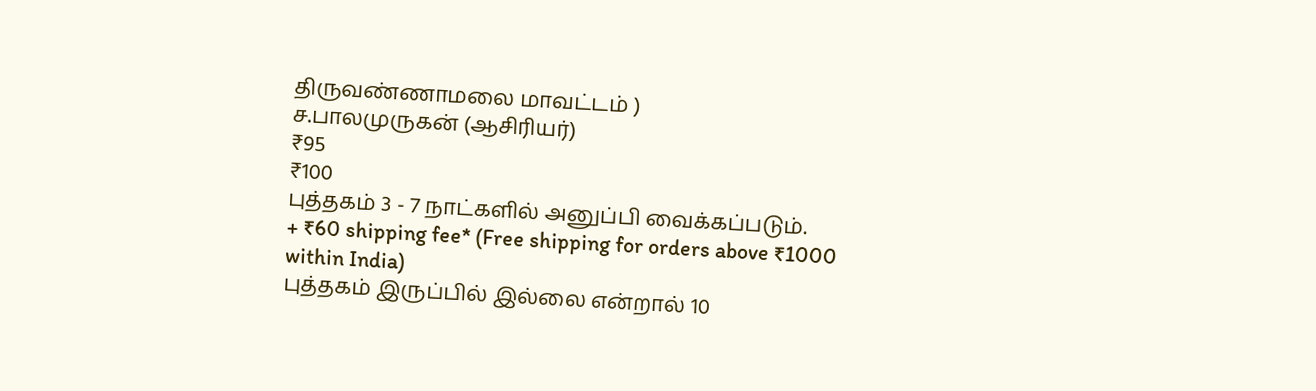திருவண்ணாமலை மாவட்டம் )
ச.பாலமுருகன் (ஆசிரியர்)
₹95
₹100
புத்தகம் 3 - 7 நாட்களில் அனுப்பி வைக்கப்படும்.
+ ₹60 shipping fee* (Free shipping for orders above ₹1000 within India)
புத்தகம் இருப்பில் இல்லை என்றால் 10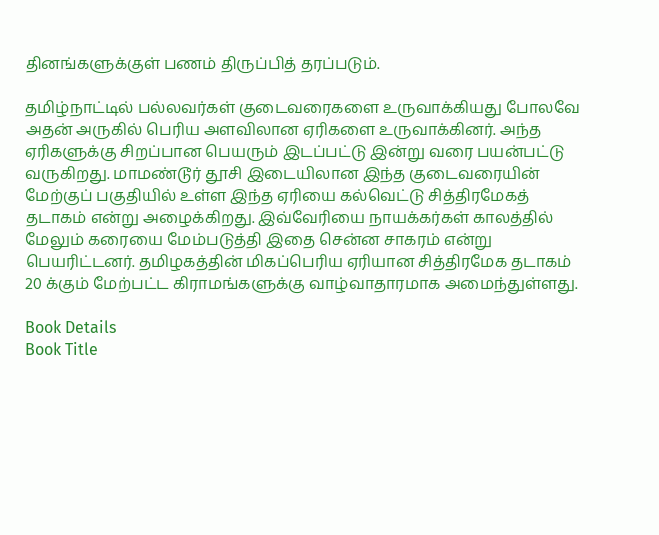தினங்களுக்குள் பணம் திருப்பித் தரப்படும்.

தமிழ்நாட்டில் பல்லவர்கள் குடைவரைகளை உருவாக்கியது போலவே அதன் அருகில் பெரிய அளவிலான ஏரிகளை உருவாக்கினர். அந்த ஏரிகளுக்கு சிறப்பான பெயரும் இடப்பட்டு இன்று வரை பயன்பட்டு வருகிறது. மாமண்டூர் தூசி இடையிலான இந்த குடைவரையின் மேற்குப் பகுதியில் உள்ள இந்த ஏரியை கல்வெட்டு சித்திரமேகத் தடாகம் என்று அழைக்கிறது. இவ்வேரியை நாயக்கர்கள் காலத்தில் மேலும் கரையை மேம்படுத்தி இதை சென்ன சாகரம் என்று பெயரிட்டனர். தமிழகத்தின் மிகப்பெரிய ஏரியான சித்திரமேக தடாகம் 20 க்கும் மேற்பட்ட கிராமங்களுக்கு வாழ்வாதாரமாக அமைந்துள்ளது.

Book Details
Book Title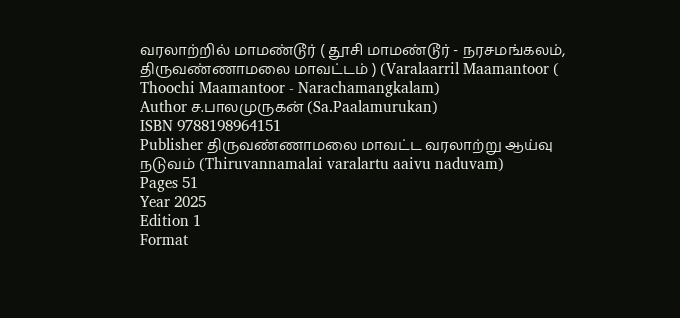வரலாற்றில் மாமண்டூர் ( தூசி மாமண்டூர் - நரசமங்கலம், திருவண்ணாமலை மாவட்டம் ) (Varalaarril Maamantoor ( Thoochi Maamantoor - Narachamangkalam)
Author ச.பாலமுருகன் (Sa.Paalamurukan)
ISBN 9788198964151
Publisher திருவண்ணாமலை மாவட்ட வரலாற்று ஆய்வு நடுவம் (Thiruvannamalai varalartu aaivu naduvam)
Pages 51
Year 2025
Edition 1
Format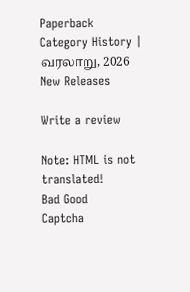Paperback
Category History | வரலாறு, 2026 New Releases

Write a review

Note: HTML is not translated!
Bad Good
Captcha